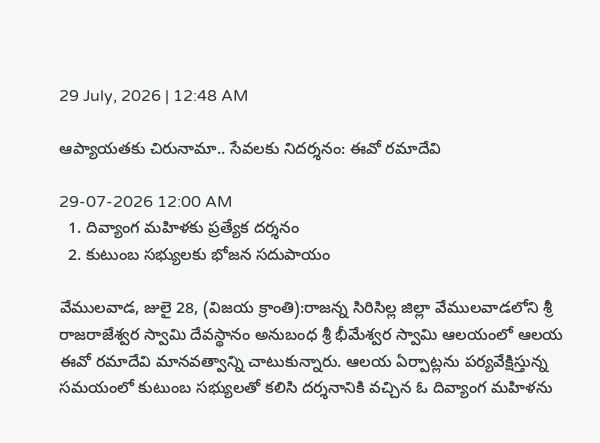29 July, 2026 | 12:48 AM

ఆప్యాయతకు చిరునామా.. సేవలకు నిదర్శనం: ఈవో రమాదేవి

29-07-2026 12:00 AM
  1. దివ్యాంగ మహిళకు ప్రత్యేక దర్శనం
  2. కుటుంబ సభ్యులకు భోజన సదుపాయం

వేములవాడ, జులై 28, (విజయ క్రాంతి):రాజన్న సిరిసిల్ల జిల్లా వేములవాడలోని శ్రీ రాజరాజేశ్వర స్వామి దేవస్థానం అనుబంధ శ్రీ భీమేశ్వర స్వామి ఆలయంలో ఆలయ ఈవో రమాదేవి మానవత్వాన్ని చాటుకున్నారు. ఆలయ ఏర్పాట్లను పర్యవేక్షిస్తున్న సమయంలో కుటుంబ సభ్యులతో కలిసి దర్శనానికి వచ్చిన ఓ దివ్యాంగ మహిళను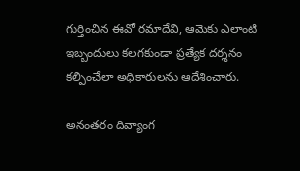గుర్తించిన ఈవో రమాదేవి, ఆమెకు ఎలాంటి ఇబ్బందులు కలగకుండా ప్రత్యేక దర్శనం కల్పించేలా అధికారులను ఆదేశించారు.

అనంతరం దివ్యాంగ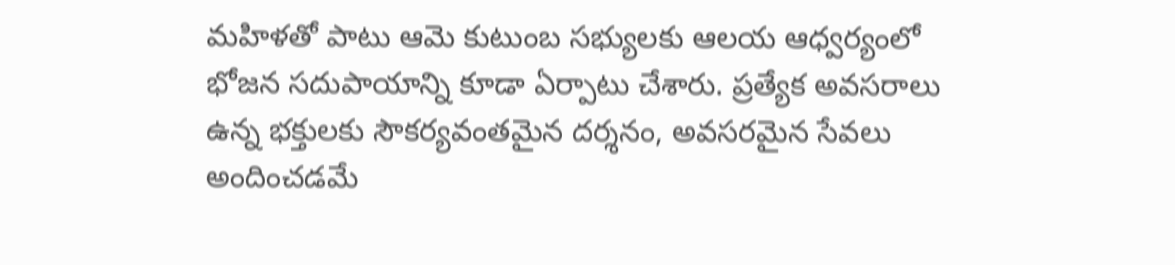మహిళతో పాటు ఆమె కుటుంబ సభ్యులకు ఆలయ ఆధ్వర్యంలో భోజన సదుపాయాన్ని కూడా ఏర్పాటు చేశారు. ప్రత్యేక అవసరాలు ఉన్న భక్తులకు సౌకర్యవంతమైన దర్శనం, అవసరమైన సేవలు అందించడమే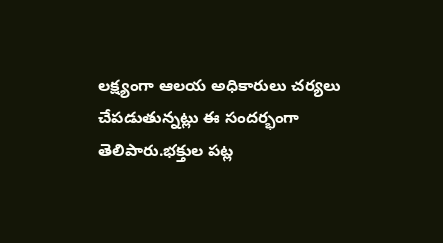లక్ష్యంగా ఆలయ అధికారులు చర్యలు చేపడుతున్నట్లు ఈ సందర్భంగా తెలిపారు.భక్తుల పట్ల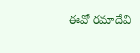ఈవో రమాదేవి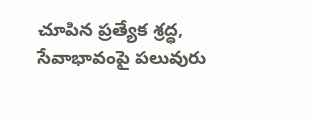చూపిన ప్రత్యేక శ్రద్ధ, సేవాభావంపై పలువురు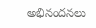అభినందనలు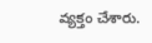వ్యక్తం చేశారు.